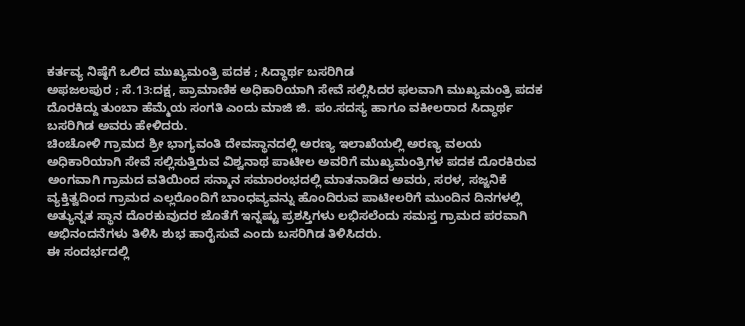ಕರ್ತವ್ಯ ನಿಷ್ಠೆಗೆ ಒಲಿದ ಮುಖ್ಯಮಂತ್ರಿ ಪದಕ ; ಸಿದ್ಧಾರ್ಥ ಬಸರಿಗಿಡ
ಅಫಜಲಪುರ ; ಸೆ.13:ದಕ್ಷ, ಪ್ರಾಮಾಣಿಕ ಅಧಿಕಾರಿಯಾಗಿ ಸೇವೆ ಸಲ್ಲಿಸಿದರ ಫಲವಾಗಿ ಮುಖ್ಯಮಂತ್ರಿ ಪದಕ ದೊರಕಿದ್ದು ತುಂಬಾ ಹೆಮ್ಮೆಯ ಸಂಗತಿ ಎಂದು ಮಾಜಿ ಜಿ. ಪಂ.ಸದಸ್ಯ ಹಾಗೂ ವಕೀಲರಾದ ಸಿದ್ಧಾರ್ಥ ಬಸರಿಗಿಡ ಅವರು ಹೇಳಿದರು.
ಚಿಂಚೋಳಿ ಗ್ರಾಮದ ಶ್ರೀ ಭಾಗ್ಯವಂತಿ ದೇವಸ್ಥಾನದಲ್ಲಿ ಅರಣ್ಯ ಇಲಾಖೆಯಲ್ಲಿ ಅರಣ್ಯ ವಲಯ ಅಧಿಕಾರಿಯಾಗಿ ಸೇವೆ ಸಲ್ಲಿಸುತ್ತಿರುವ ವಿಶ್ವನಾಥ ಪಾಟೀಲ ಅವರಿಗೆ ಮುಖ್ಯಮಂತ್ರಿಗಳ ಪದಕ ದೊರಕಿರುವ ಅಂಗವಾಗಿ ಗ್ರಾಮದ ವತಿಯಿಂದ ಸನ್ಮಾನ ಸಮಾರಂಭದಲ್ಲಿ ಮಾತನಾಡಿದ ಅವರು, ಸರಳ, ಸಜ್ಜನಿಕೆ ವ್ಯಕ್ತಿತ್ವದಿಂದ ಗ್ರಾಮದ ಎಲ್ಲರೊಂದಿಗೆ ಬಾಂಧವ್ಯವನ್ನು ಹೊಂದಿರುವ ಪಾಟೀಲರಿಗೆ ಮುಂದಿನ ದಿನಗಳಲ್ಲಿ ಅತ್ಯುನ್ನತ ಸ್ಥಾನ ದೊರಕುವುದರ ಜೊತೆಗೆ ಇನ್ನಷ್ಟು ಪ್ರಶಸ್ತಿಗಳು ಲಭಿಸಲೆಂದು ಸಮಸ್ತ ಗ್ರಾಮದ ಪರವಾಗಿ ಅಭಿನಂದನೆಗಳು ತಿಳಿಸಿ ಶುಭ ಹಾರೈಸುವೆ ಎಂದು ಬಸರಿಗಿಡ ತಿಳಿಸಿದರು.
ಈ ಸಂದರ್ಭದಲ್ಲಿ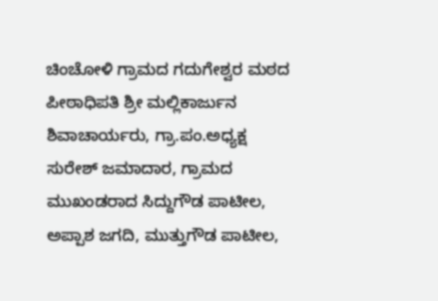ಚಿಂಚೋಳಿ ಗ್ರಾಮದ ಗದುಗೇಶ್ವರ ಮಠದ ಪೀಠಾಧಿಪತಿ ಶ್ರೀ ಮಲ್ಲಿಕಾರ್ಜುನ ಶಿವಾಚಾರ್ಯರು, ಗ್ರಾ.ಪಂ.ಅಧ್ಯಕ್ಷ ಸುರೇಶ್ ಜಮಾದಾರ, ಗ್ರಾಮದ ಮುಖಂಡರಾದ ಸಿದ್ದುಗೌಡ ಪಾಟೀಲ, ಅಪ್ಪಾಶ ಜಗದಿ, ಮುತ್ತುಗೌಡ ಪಾಟೀಲ,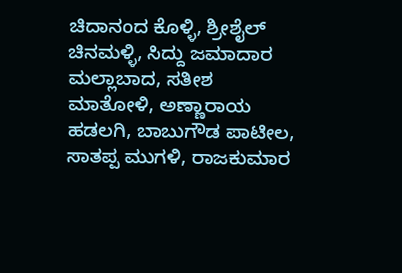ಚಿದಾನಂದ ಕೊಳ್ಳಿ, ಶ್ರೀಶೈಲ್ ಚಿನಮಳ್ಳಿ, ಸಿದ್ದು ಜಮಾದಾರ ಮಲ್ಲಾಬಾದ, ಸತೀಶ ಮಾತೋಳಿ, ಅಣ್ಣಾರಾಯ ಹಡಲಗಿ, ಬಾಬುಗೌಡ ಪಾಟೀಲ, ಸಾತಪ್ಪ ಮುಗಳಿ, ರಾಜಕುಮಾರ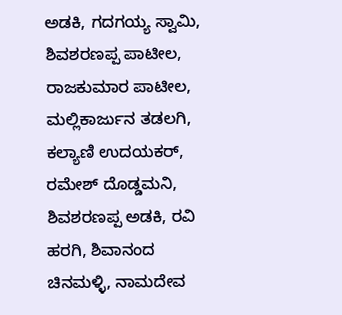ಅಡಕಿ, ಗದಗಯ್ಯ ಸ್ವಾಮಿ, ಶಿವಶರಣಪ್ಪ ಪಾಟೀಲ, ರಾಜಕುಮಾರ ಪಾಟೀಲ, ಮಲ್ಲಿಕಾರ್ಜುನ ತಡಲಗಿ, ಕಲ್ಯಾಣಿ ಉದಯಕರ್, ರಮೇಶ್ ದೊಡ್ಡಮನಿ, ಶಿವಶರಣಪ್ಪ ಅಡಕಿ, ರವಿ ಹರಗಿ, ಶಿವಾನಂದ ಚಿನಮಳ್ಳಿ, ನಾಮದೇವ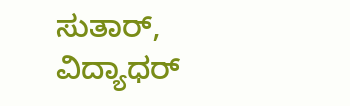ಸುತಾರ್, ವಿದ್ಯಾಧರ್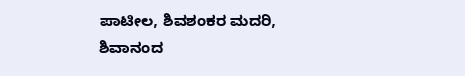ಪಾಟೀಲ, ಶಿವಶಂಕರ ಮದರಿ, ಶಿವಾನಂದ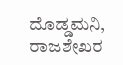ದೊಡ್ಡಮನಿ, ರಾಜಶೇಖರ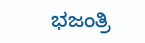ಭಜಂತ್ರಿ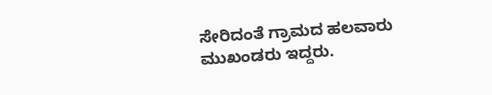ಸೇರಿದಂತೆ ಗ್ರಾಮದ ಹಲವಾರು ಮುಖಂಡರು ಇದ್ದರು.